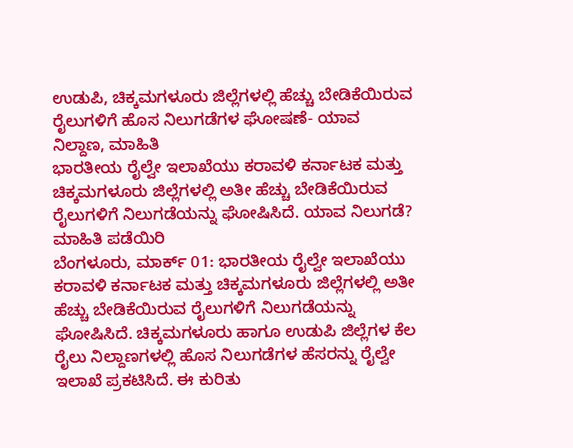ಉಡುಪಿ, ಚಿಕ್ಕಮಗಳೂರು ಜಿಲ್ಲೆಗಳಲ್ಲಿ ಹೆಚ್ಚು ಬೇಡಿಕೆಯಿರುವ ರೈಲುಗಳಿಗೆ ಹೊಸ ನಿಲುಗಡೆಗಳ ಘೋಷಣೆ- ಯಾವ ನಿಲ್ದಾಣ, ಮಾಹಿತಿ
ಭಾರತೀಯ ರೈಲ್ವೇ ಇಲಾಖೆಯು ಕರಾವಳಿ ಕರ್ನಾಟಕ ಮತ್ತು ಚಿಕ್ಕಮಗಳೂರು ಜಿಲ್ಲೆಗಳಲ್ಲಿ ಅತೀ ಹೆಚ್ಚು ಬೇಡಿಕೆಯಿರುವ ರೈಲುಗಳಿಗೆ ನಿಲುಗಡೆಯನ್ನು ಘೋಷಿಸಿದೆ. ಯಾವ ನಿಲುಗಡೆ? ಮಾಹಿತಿ ಪಡೆಯಿರಿ
ಬೆಂಗಳೂರು, ಮಾರ್ಕ್ 01: ಭಾರತೀಯ ರೈಲ್ವೇ ಇಲಾಖೆಯು ಕರಾವಳಿ ಕರ್ನಾಟಕ ಮತ್ತು ಚಿಕ್ಕಮಗಳೂರು ಜಿಲ್ಲೆಗಳಲ್ಲಿ ಅತೀ ಹೆಚ್ಚು ಬೇಡಿಕೆಯಿರುವ ರೈಲುಗಳಿಗೆ ನಿಲುಗಡೆಯನ್ನು ಘೋಷಿಸಿದೆ. ಚಿಕ್ಕಮಗಳೂರು ಹಾಗೂ ಉಡುಪಿ ಜಿಲ್ಲೆಗಳ ಕೆಲ ರೈಲು ನಿಲ್ದಾಣಗಳಲ್ಲಿ ಹೊಸ ನಿಲುಗಡೆಗಳ ಹೆಸರನ್ನು ರೈಲ್ವೇ ಇಲಾಖೆ ಪ್ರಕಟಿಸಿದೆ. ಈ ಕುರಿತು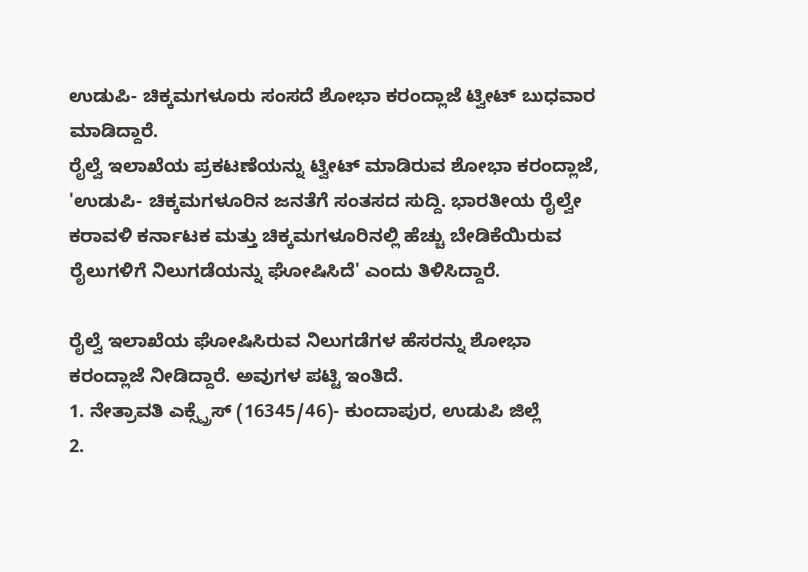ಉಡುಪಿ- ಚಿಕ್ಕಮಗಳೂರು ಸಂಸದೆ ಶೋಭಾ ಕರಂದ್ಲಾಜೆ ಟ್ವೀಟ್ ಬುಧವಾರ ಮಾಡಿದ್ದಾರೆ.
ರೈಲ್ವೆ ಇಲಾಖೆಯ ಪ್ರಕಟಣೆಯನ್ನು ಟ್ವೀಟ್ ಮಾಡಿರುವ ಶೋಭಾ ಕರಂದ್ಲಾಜೆ, 'ಉಡುಪಿ- ಚಿಕ್ಕಮಗಳೂರಿನ ಜನತೆಗೆ ಸಂತಸದ ಸುದ್ದಿ. ಭಾರತೀಯ ರೈಲ್ವೇ ಕರಾವಳಿ ಕರ್ನಾಟಕ ಮತ್ತು ಚಿಕ್ಕಮಗಳೂರಿನಲ್ಲಿ ಹೆಚ್ಚು ಬೇಡಿಕೆಯಿರುವ ರೈಲುಗಳಿಗೆ ನಿಲುಗಡೆಯನ್ನು ಘೋಷಿಸಿದೆ' ಎಂದು ತಿಳಿಸಿದ್ದಾರೆ.

ರೈಲ್ವೆ ಇಲಾಖೆಯ ಘೋಷಿಸಿರುವ ನಿಲುಗಡೆಗಳ ಹೆಸರನ್ನು ಶೋಭಾ ಕರಂದ್ಲಾಜೆ ನೀಡಿದ್ದಾರೆ. ಅವುಗಳ ಪಟ್ಟಿ ಇಂತಿದೆ.
1. ನೇತ್ರಾವತಿ ಎಕ್ಸ್ಪ್ರೆಸ್ (16345/46)- ಕುಂದಾಪುರ, ಉಡುಪಿ ಜಿಲ್ಲೆ
2.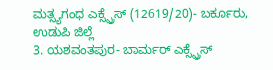ಮತ್ಸ್ಯಗಂಧ ಎಕ್ಸ್ಪ್ರೆಸ್ (12619/20)- ಬರ್ಕೂರು, ಉಡುಪಿ ಜಿಲ್ಲೆ
3. ಯಶವಂತಪುರ- ಬಾರ್ಮರ್ ಎಕ್ಸ್ಪ್ರೆಸ್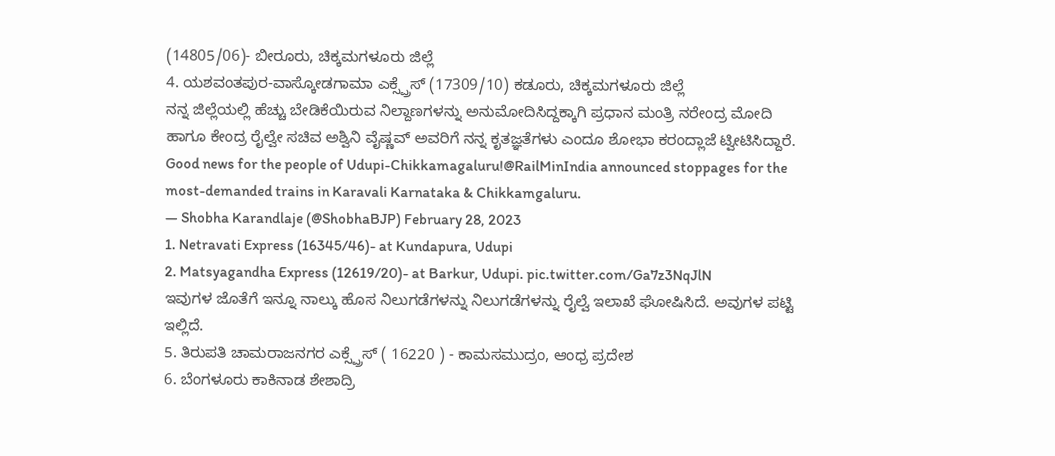(14805/06)- ಬೀರೂರು, ಚಿಕ್ಕಮಗಳೂರು ಜಿಲ್ಲೆ
4. ಯಶವಂತಪುರ-ವಾಸ್ಕೋಡಗಾಮಾ ಎಕ್ಸ್ಪ್ರೆಸ್ (17309/10) ಕಡೂರು, ಚಿಕ್ಕಮಗಳೂರು ಜಿಲ್ಲೆ
ನನ್ನ ಜಿಲ್ಲೆಯಲ್ಲಿ ಹೆಚ್ಚು ಬೇಡಿಕೆಯಿರುವ ನಿಲ್ದಾಣಗಳನ್ನು ಅನುಮೋದಿಸಿದ್ದಕ್ಕಾಗಿ ಪ್ರಧಾನ ಮಂತ್ರಿ ನರೇಂದ್ರ ಮೋದಿ ಹಾಗೂ ಕೇಂದ್ರ ರೈಲ್ವೇ ಸಚಿವ ಅಶ್ವಿನಿ ವೈಷ್ಣವ್ ಅವರಿಗೆ ನನ್ನ ಕೃತಜ್ಞತೆಗಳು ಎಂದೂ ಶೋಭಾ ಕರಂದ್ಲಾಜೆ ಟ್ವೀಟಿಸಿದ್ದಾರೆ.
Good news for the people of Udupi-Chikkamagaluru!@RailMinIndia announced stoppages for the most-demanded trains in Karavali Karnataka & Chikkamgaluru.
— Shobha Karandlaje (@ShobhaBJP) February 28, 2023
1. Netravati Express (16345/46)- at Kundapura, Udupi
2. Matsyagandha Express (12619/20)- at Barkur, Udupi. pic.twitter.com/Ga7z3NqJlN
ಇವುಗಳ ಜೊತೆಗೆ ಇನ್ನೂ ನಾಲ್ಕು ಹೊಸ ನಿಲುಗಡೆಗಳನ್ನು ನಿಲುಗಡೆಗಳನ್ನು ರೈಲ್ವೆ ಇಲಾಖೆ ಘೋಷಿಸಿದೆ. ಅವುಗಳ ಪಟ್ಟಿ ಇಲ್ಲಿದೆ.
5. ತಿರುಪತಿ ಚಾಮರಾಜನಗರ ಎಕ್ಸ್ಪ್ರೆಸ್ ( 16220 ) - ಕಾಮಸಮುದ್ರಂ, ಆಂಧ್ರ ಪ್ರದೇಶ
6. ಬೆಂಗಳೂರು ಕಾಕಿನಾಡ ಶೇಶಾದ್ರಿ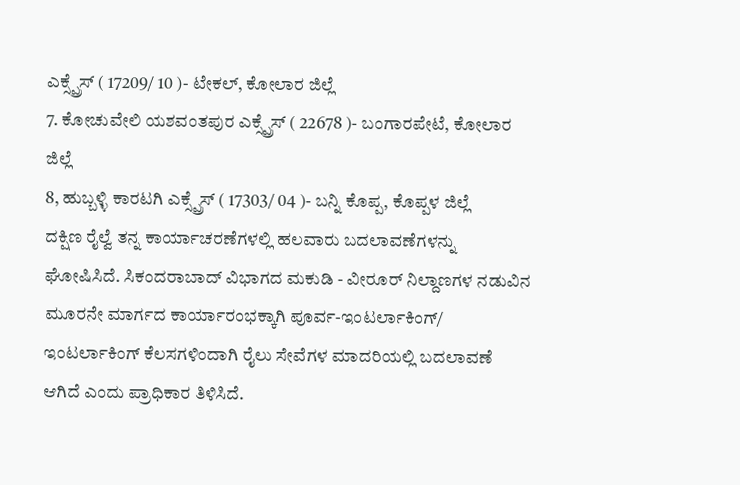ಎಕ್ಸ್ಪ್ರೆಸ್ ( 17209/ 10 )- ಟೇಕಲ್, ಕೋಲಾರ ಜಿಲ್ಲೆ
7. ಕೋಚುವೇಲಿ ಯಶವಂತಪುರ ಎಕ್ಸ್ಪ್ರೆಸ್ ( 22678 )- ಬಂಗಾರಪೇಟೆ, ಕೋಲಾರ ಜಿಲ್ಲೆ
8, ಹುಬ್ಬಳ್ಳಿ ಕಾರಟಗಿ ಎಕ್ಸ್ಪ್ರೆಸ್ ( 17303/ 04 )- ಬನ್ನಿ ಕೊಪ್ಪ, ಕೊಪ್ಪಳ ಜಿಲ್ಲೆ
ದಕ್ಷಿಣ ರೈಲ್ವೆ ತನ್ನ ಕಾರ್ಯಾಚರಣೆಗಳಲ್ಲಿ ಹಲವಾರು ಬದಲಾವಣೆಗಳನ್ನು ಘೋಷಿಸಿದೆ. ಸಿಕಂದರಾಬಾದ್ ವಿಭಾಗದ ಮಕುಡಿ - ವೀರೂರ್ ನಿಲ್ದಾಣಗಳ ನಡುವಿನ ಮೂರನೇ ಮಾರ್ಗದ ಕಾರ್ಯಾರಂಭಕ್ಕಾಗಿ ಪೂರ್ವ-ಇಂಟರ್ಲಾಕಿಂಗ್/ ಇಂಟರ್ಲಾಕಿಂಗ್ ಕೆಲಸಗಳಿಂದಾಗಿ ರೈಲು ಸೇವೆಗಳ ಮಾದರಿಯಲ್ಲಿ ಬದಲಾವಣೆ ಆಗಿದೆ ಎಂದು ಪ್ರಾಧಿಕಾರ ತಿಳಿಸಿದೆ.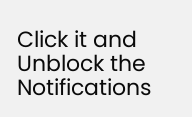Click it and Unblock the Notifications